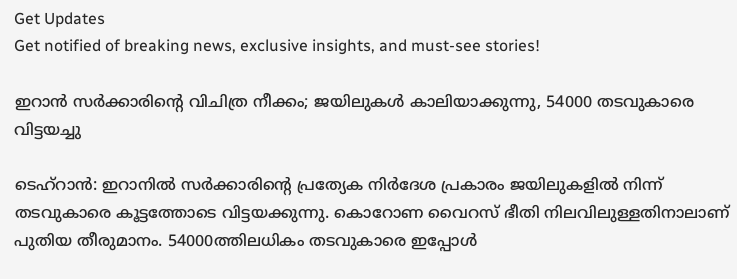Get Updates
Get notified of breaking news, exclusive insights, and must-see stories!

ഇറാന്‍ സര്‍ക്കാരിന്റെ വിചിത്ര നീക്കം; ജയിലുകള്‍ കാലിയാക്കുന്നു, 54000 തടവുകാരെ വിട്ടയച്ചു

ടെഹ്‌റാന്‍: ഇറാനില്‍ സര്‍ക്കാരിന്റെ പ്രത്യേക നിര്‍ദേശ പ്രകാരം ജയിലുകളില്‍ നിന്ന് തടവുകാരെ കൂട്ടത്തോടെ വിട്ടയക്കുന്നു. കൊറോണ വൈറസ് ഭീതി നിലവിലുള്ളതിനാലാണ് പുതിയ തീരുമാനം. 54000ത്തിലധികം തടവുകാരെ ഇപ്പോള്‍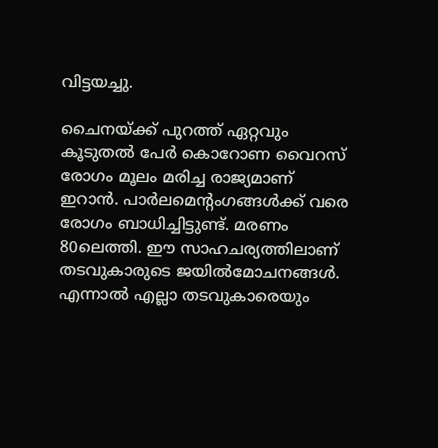വിട്ടയച്ചു.

ചൈനയ്ക്ക് പുറത്ത് ഏറ്റവും കൂടുതല്‍ പേര്‍ കൊറോണ വൈറസ് രോഗം മൂലം മരിച്ച രാജ്യമാണ് ഇറാന്‍. പാര്‍ലമെന്റംഗങ്ങള്‍ക്ക് വരെ രോഗം ബാധിച്ചിട്ടുണ്ട്. മരണം 80ലെത്തി. ഈ സാഹചര്യത്തിലാണ് തടവുകാരുടെ ജയില്‍മോചനങ്ങള്‍. എന്നാല്‍ എല്ലാ തടവുകാരെയും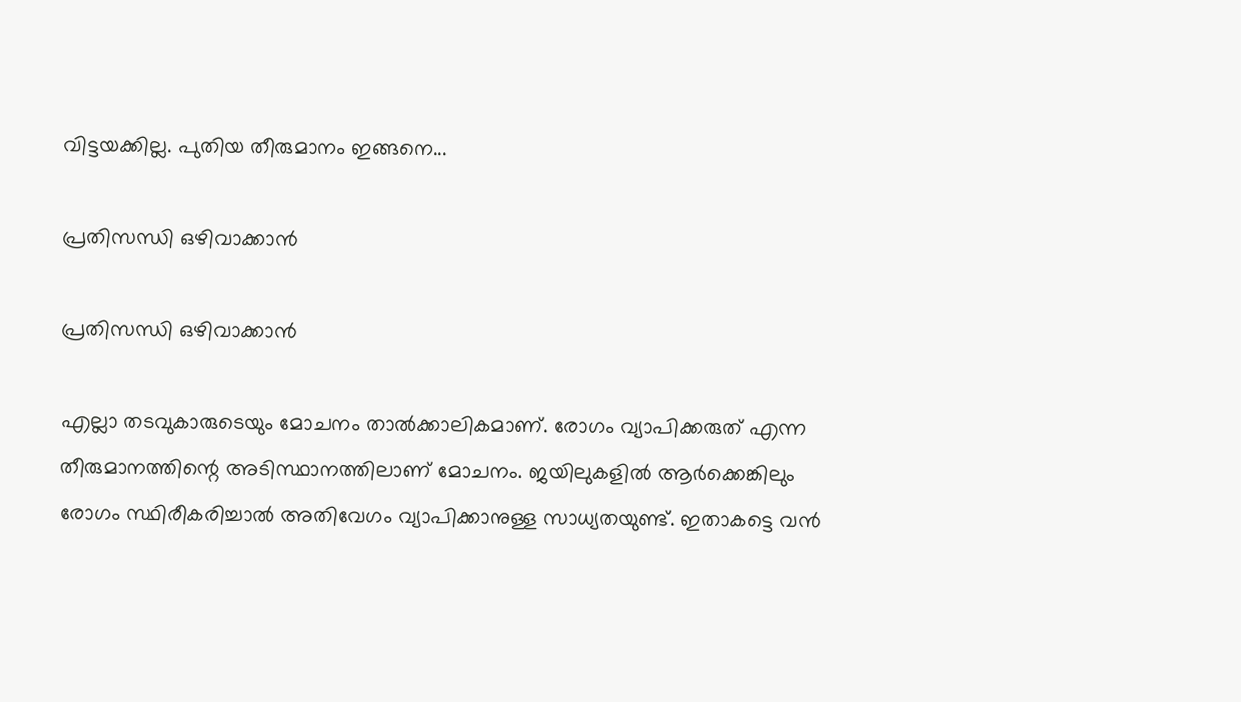വിട്ടയക്കില്ല. പുതിയ തീരുമാനം ഇങ്ങനെ...

പ്രതിസന്ധി ഒഴിവാക്കാന്‍

പ്രതിസന്ധി ഒഴിവാക്കാന്‍

എല്ലാ തടവുകാരുടെയും മോചനം താല്‍ക്കാലികമാണ്. രോഗം വ്യാപിക്കരുത് എന്ന തീരുമാനത്തിന്റെ അടിസ്ഥാനത്തിലാണ് മോചനം. ജയിലുകളില്‍ ആര്‍ക്കെങ്കിലും രോഗം സ്ഥിരീകരിച്ചാല്‍ അതിവേഗം വ്യാപിക്കാനുള്ള സാധ്യതയുണ്ട്. ഇതാകട്ടെ വന്‍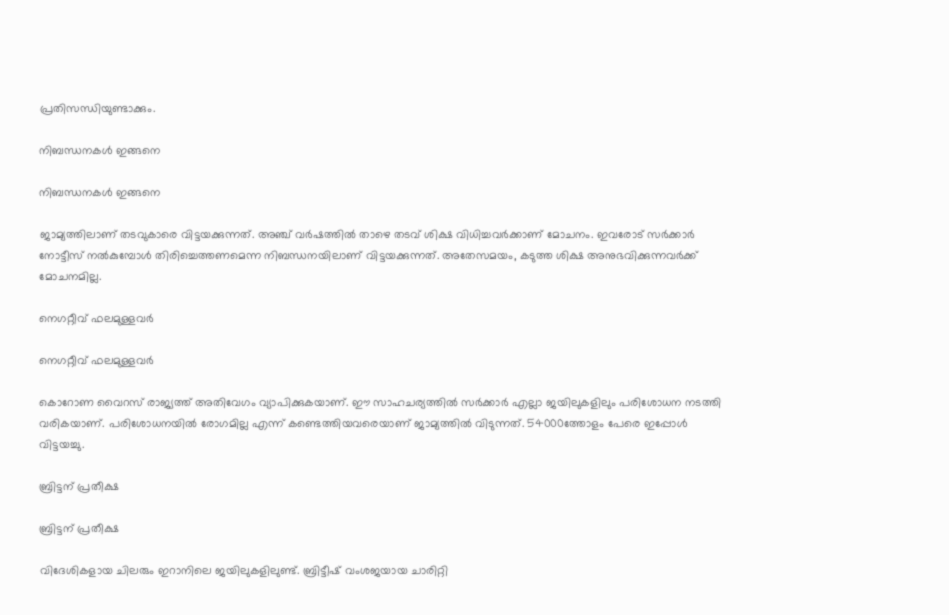പ്രതിസന്ധിയുണ്ടാക്കും.

നിബന്ധനകള്‍ ഇങ്ങനെ

നിബന്ധനകള്‍ ഇങ്ങനെ

ജാമ്യത്തിലാണ് തടവുകാരെ വിട്ടയക്കുന്നത്. അഞ്ച് വര്‍ഷത്തില്‍ താഴെ തടവ് ശിക്ഷ വിധിച്ചവര്‍ക്കാണ് മോചനം. ഇവരോട് സര്‍ക്കാര്‍ നോട്ടീസ് നല്‍കുമ്പോള്‍ തിരിച്ചെത്തണമെന്ന നിബന്ധനയിലാണ് വിട്ടയക്കുന്നത്. അതേസമയം, കടുത്ത ശിക്ഷ അനുഭവിക്കുന്നവര്‍ക്ക് മോചനമില്ല.

നെഗറ്റീവ് ഫലമുള്ളവര്‍

നെഗറ്റീവ് ഫലമുള്ളവര്‍

കൊറോണ വൈറസ് രാജ്യത്ത് അതിവേഗം വ്യാപിക്കുകയാണ്. ഈ സാഹചര്യത്തില്‍ സര്‍ക്കാര്‍ എല്ലാ ജയിലുകളിലും പരിശോധന നടത്തി വരികയാണ്. പരിശോധനയില്‍ രോഗമില്ല എന്ന് കണ്ടെത്തിയവരെയാണ് ജാമ്യത്തില്‍ വിടുന്നത്. 54000ത്തോളം പേരെ ഇപ്പോള്‍ വിട്ടയച്ചു.

ബ്രിട്ടന് പ്രതീക്ഷ

ബ്രിട്ടന് പ്രതീക്ഷ

വിദേശികളായ ചിലരും ഇറാനിലെ ജയിലുകളിലുണ്ട്. ബ്രിട്ടീഷ് വംശജയായ ചാരിറ്റി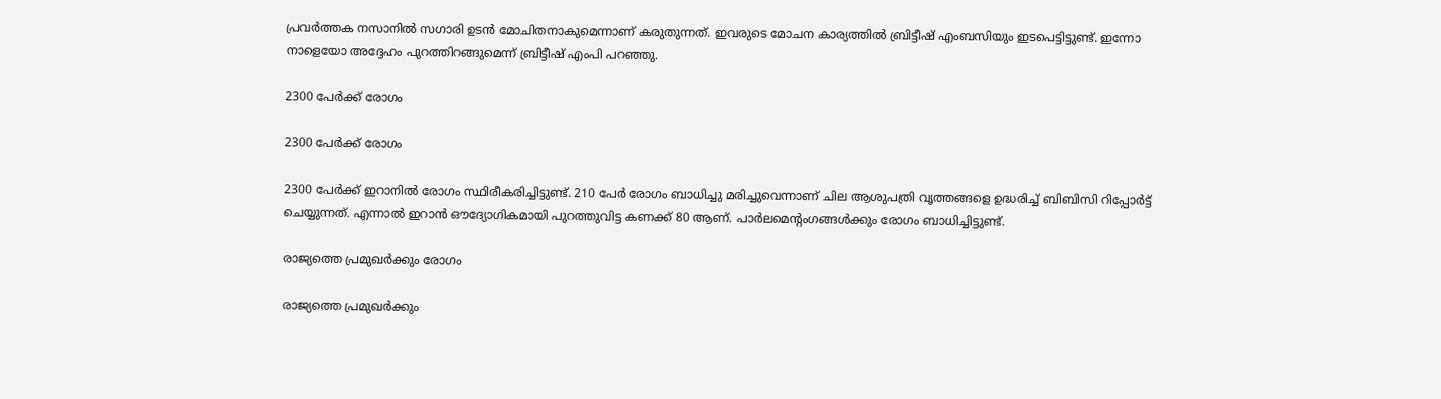പ്രവര്‍ത്തക നസാനില്‍ സഗാരി ഉടന്‍ മോചിതനാകുമെന്നാണ് കരുതുന്നത്. ഇവരുടെ മോചന കാര്യത്തില്‍ ബ്രിട്ടീഷ് എംബസിയും ഇടപെട്ടിട്ടുണ്ട്. ഇന്നോ നാളെയോ അദ്ദേഹം പുറത്തിറങ്ങുമെന്ന് ബ്രിട്ടീഷ് എംപി പറഞ്ഞു.

2300 പേര്‍ക്ക് രോഗം

2300 പേര്‍ക്ക് രോഗം

2300 പേര്‍ക്ക് ഇറാനില്‍ രോഗം സ്ഥിരീകരിച്ചിട്ടുണ്ട്. 210 പേര്‍ രോഗം ബാധിച്ചു മരിച്ചുവെന്നാണ് ചില ആശുപത്രി വൃത്തങ്ങളെ ഉദ്ധരിച്ച് ബിബിസി റിപ്പോര്‍ട്ട് ചെയ്യുന്നത്. എന്നാല്‍ ഇറാന്‍ ഔദ്യോഗികമായി പുറത്തുവിട്ട കണക്ക് 80 ആണ്. പാര്‍ലമെന്റംഗങ്ങള്‍ക്കും രോഗം ബാധിച്ചിട്ടുണ്ട്.

രാജ്യത്തെ പ്രമുഖര്‍ക്കും രോഗം

രാജ്യത്തെ പ്രമുഖര്‍ക്കും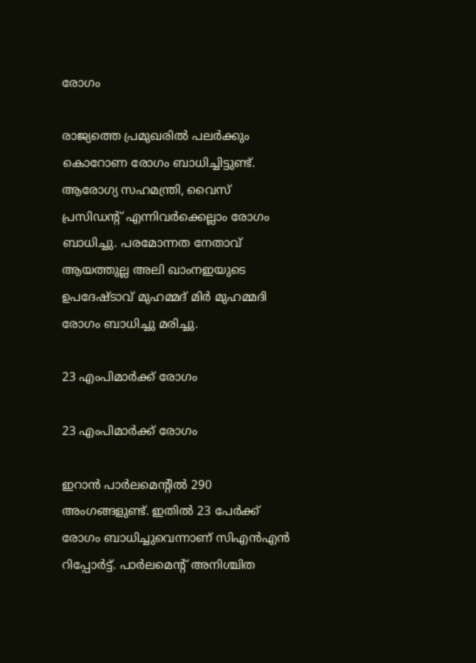രോഗം

രാജ്യത്തെ പ്രമുഖരില്‍ പലര്‍ക്കും കൊറോണ രോഗം ബാധിച്ചിട്ടുണ്ട്. ആരോഗ്യ സഹമന്ത്രി, വൈസ് പ്രസിഡന്റ് എന്നിവര്‍ക്കെല്ലാം രോഗം ബാധിച്ചു. പരമോന്നത നേതാവ് ആയത്തുല്ല അലി ഖാംനഇയുടെ ഉപദേഷ്ടാവ് മുഹമ്മദ് മിര്‍ മുഹമ്മദി രോഗം ബാധിച്ചു മരിച്ചു.

23 എംപിമാര്‍ക്ക് രോഗം

23 എംപിമാര്‍ക്ക് രോഗം

ഇറാന്‍ പാര്‍ലമെന്റില്‍ 290 അംഗങ്ങളുണ്ട്. ഇതില്‍ 23 പേര്‍ക്ക് രോഗം ബാധിച്ചുവെന്നാണ് സിഎന്‍എന്‍ റിപ്പോര്‍ട്ട്. പാര്‍ലമെന്റ് അനിശ്ചിത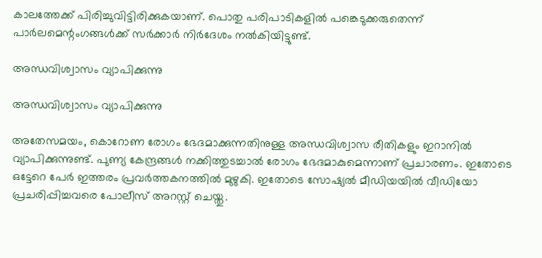കാലത്തേക്ക് പിരിച്ചുവിട്ടിരിക്കുകയാണ്. പൊതു പരിപാടികളില്‍ പങ്കെടുക്കരുതെന്ന് പാര്‍ലമെന്റംഗങ്ങള്‍ക്ക് സര്‍ക്കാര്‍ നിര്‍ദേശം നല്‍കിയിട്ടുണ്ട്.

അന്ധവിശ്വാസം വ്യാപിക്കുന്നു

അന്ധവിശ്വാസം വ്യാപിക്കുന്നു

അതേസമയം, കൊറോണ രോഗം ഭേദമാക്കുന്നതിനുള്ള അന്ധവിശ്വാസ രീതികളും ഇറാനില്‍ വ്യാപിക്കുന്നുണ്ട്. പുണ്യ കേന്ദ്രങ്ങള്‍ നക്കിത്തുടച്ചാല്‍ രോഗം ഭേദമാകുമെന്നാണ് പ്രചാരണം. ഇതോടെ ഒട്ടേറെ പേര്‍ ഇത്തരം പ്രവര്‍ത്തകനത്തില്‍ മുഴുകി. ഇതോടെ സോഷ്യല്‍ മീഡിയയില്‍ വീഡിയോ പ്രചരിപ്പിച്ചവരെ പോലീസ് അറസ്റ്റ് ചെയ്തു.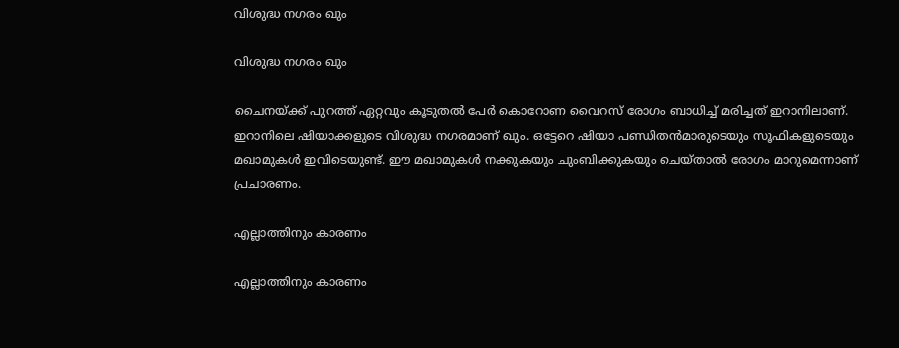വിശുദ്ധ നഗരം ഖും

വിശുദ്ധ നഗരം ഖും

ചൈനയ്ക്ക് പുറത്ത് ഏറ്റവും കൂടുതല്‍ പേര്‍ കൊറോണ വൈറസ് രോഗം ബാധിച്ച് മരിച്ചത് ഇറാനിലാണ്. ഇറാനിലെ ഷിയാക്കളുടെ വിശുദ്ധ നഗരമാണ് ഖും. ഒട്ടേറെ ഷിയാ പണ്ഡിതന്‍മാരുടെയും സൂഫികളുടെയും മഖാമുകള്‍ ഇവിടെയുണ്ട്. ഈ മഖാമുകള്‍ നക്കുകയും ചുംബിക്കുകയും ചെയ്താല്‍ രോഗം മാറുമെന്നാണ് പ്രചാരണം.

എല്ലാത്തിനും കാരണം

എല്ലാത്തിനും കാരണം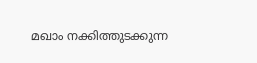മഖാം നക്കിത്തുടക്കുന്ന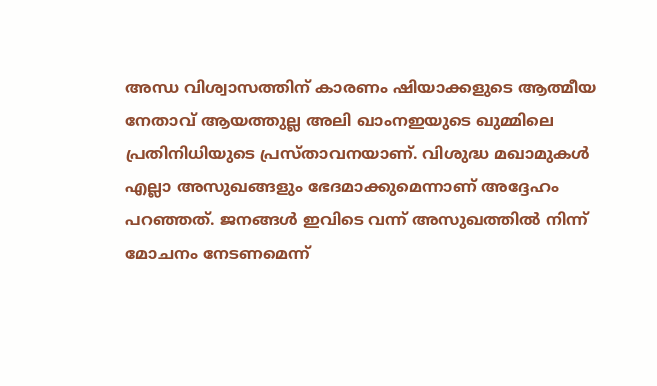അന്ധ വിശ്വാസത്തിന് കാരണം ഷിയാക്കളുടെ ആത്മീയ നേതാവ് ആയത്തുല്ല അലി ഖാംനഇയുടെ ഖുമ്മിലെ പ്രതിനിധിയുടെ പ്രസ്താവനയാണ്. വിശുദ്ധ മഖാമുകള്‍ എല്ലാ അസുഖങ്ങളും ഭേദമാക്കുമെന്നാണ് അദ്ദേഹം പറഞ്ഞത്. ജനങ്ങള്‍ ഇവിടെ വന്ന് അസുഖത്തില്‍ നിന്ന് മോചനം നേടണമെന്ന്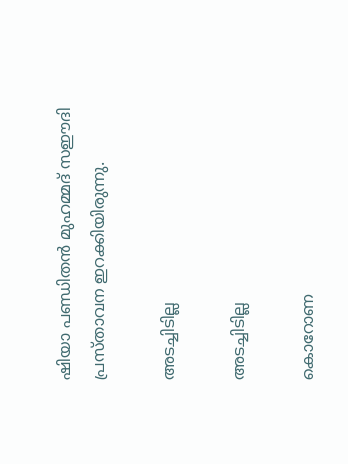ഷിയാ പണ്ഡിതന്‍ മുഹമ്മദ് സഈദി പ്രസ്താവന ഇറക്കിയിരുന്നു.

അടച്ചിടില്ല

അടച്ചിടില്ല

കൊറോണ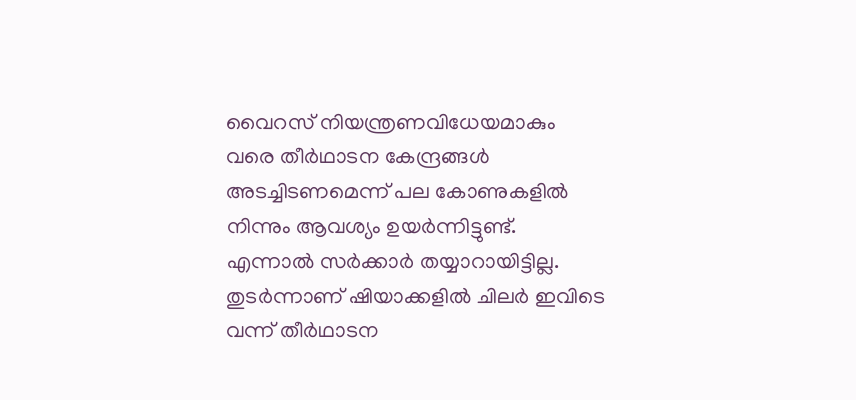വൈറസ് നിയന്ത്രണവിധേയമാകും വരെ തീര്‍ഥാടന കേന്ദ്രങ്ങള്‍ അടച്ചിടണമെന്ന് പല കോണുകളില്‍ നിന്നും ആവശ്യം ഉയര്‍ന്നിട്ടുണ്ട്. എന്നാല്‍ സര്‍ക്കാര്‍ തയ്യാറായിട്ടില്ല. തുടര്‍ന്നാണ് ഷിയാക്കളില്‍ ചിലര്‍ ഇവിടെ വന്ന് തീര്‍ഥാടന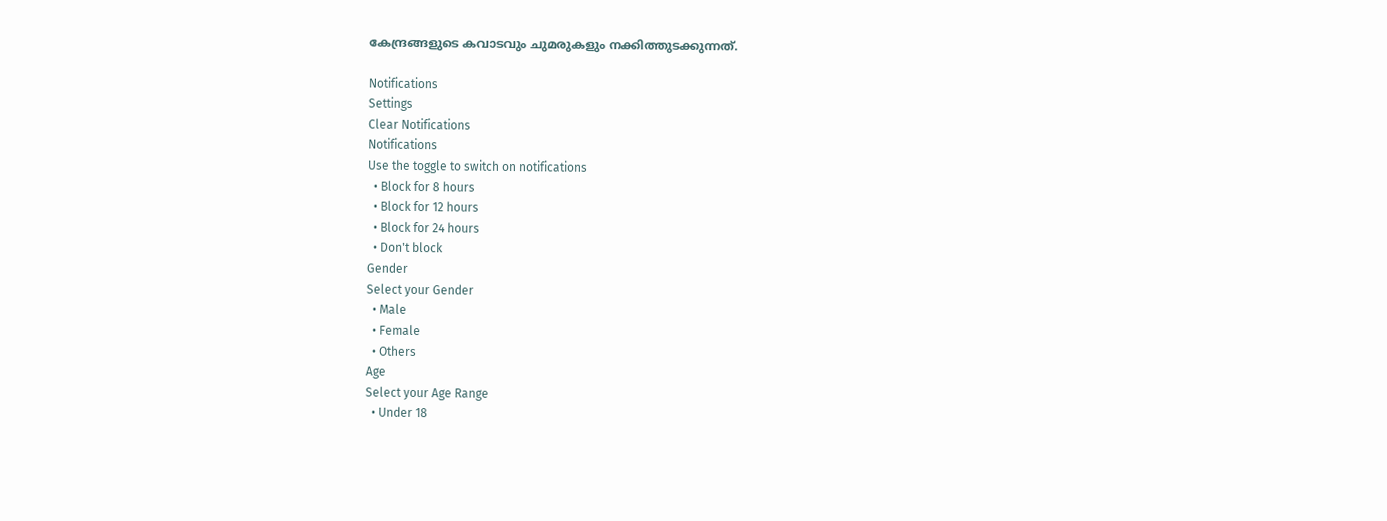കേന്ദ്രങ്ങളുടെ കവാടവും ചുമരുകളും നക്കിത്തുടക്കുന്നത്.

Notifications
Settings
Clear Notifications
Notifications
Use the toggle to switch on notifications
  • Block for 8 hours
  • Block for 12 hours
  • Block for 24 hours
  • Don't block
Gender
Select your Gender
  • Male
  • Female
  • Others
Age
Select your Age Range
  • Under 18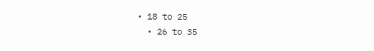• 18 to 25
  • 26 to 35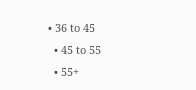• 36 to 45
  • 45 to 55
  • 55+